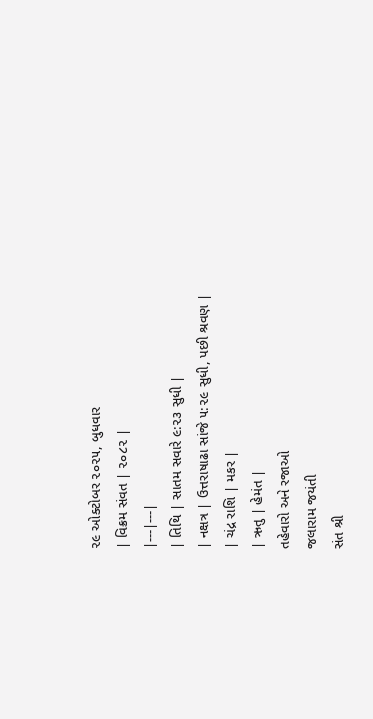૨૯ ઓક્ટોબર ૨૦૨૫, બુધવાર
| વિક્રમ સંવત | ૨૦૮૨ |
|---|---|
| તિથિ | સાતમ સવારે ૯:૨૩ સુધી |
| નક્ષત્ર | ઉત્તરાષાઢા સાંજે ૫:૨૯ સુધી, પછી શ્રવણ |
| ચંદ્ર રાશિ | મકર |
| ઋતુ | હેમંત |
તહેવારો અને રજાઓ
જલારામ જયંતી
સંત શ્રી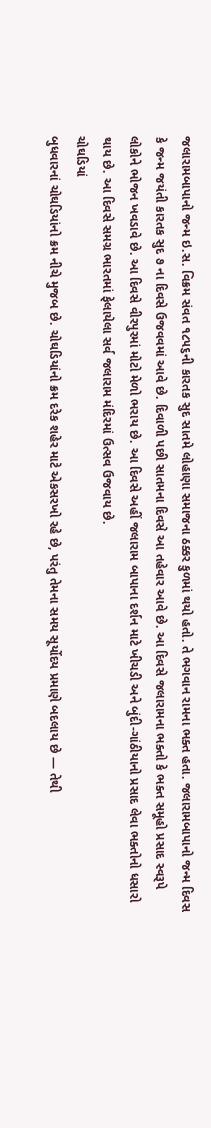જલારામબાપાનો જન્મ ઇ.સ. વિક્રમ સંવત ૧૮૫૬ની કારતક સુદ સાતમે લોહાણા સમાજના ઠક્કર કુળમાં થયો હતો. તે ભગવાન રામના ભક્ત હતા. જલારામબાપાનો જન્મ દિવસ કે જન્મ જયંતી કારતક સુદ ૭ ના દિવસે ઉજવવમાં આવે છે. દિવાળી પછી સાતમના દિવસે આ તહેવાર આવે છે. આ દિવસે જલારામના ભક્તો કે ભક્ત સમૂહો પ્રસાદ સ્વરૂપે લોકોને ભોજન ખવડાવે છે. આ દિવસે વીરપુરમાં મોટો મેળો ભરાય છે. આ દિવસે અહીં જલારામ બાપાના દર્શન માટે ખીચડી અને બુંદી-ગાંઠીયાનો પ્રસાદ લેવા ભક્તોનો ધસારો થાય છે. આ દિવસે સમગ્ર ભારતમાં ફેલાયેલા સર્વ જલારામ મંદિરમાં ઉત્સવ ઉજવાય છે.
ચોઘડિયાં
બુધવારનાં ચોઘડિયાંનો ક્રમ નીચે મુજબ છે. ચોઘડિયાંનો ક્રમ દરેક શહેર માટે એકસરખો રહે છે, પરંતુ તેમના સમય સૂર્યોદય પ્રમાણે બદલાય છે — તેથી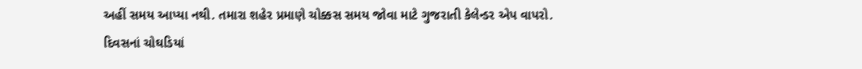અહીં સમય આપ્યા નથી. તમારા શહેર પ્રમાણે ચોક્કસ સમય જોવા માટે ગુજરાતી કેલેન્ડર એપ વાપરો.
દિવસનાં ચોઘડિયાં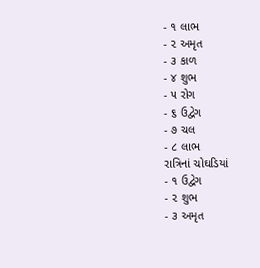- ૧ લાભ
- ૨ અમૃત
- ૩ કાળ
- ૪ શુભ
- ૫ રોગ
- ૬ ઉદ્વેગ
- ૭ ચલ
- ૮ લાભ
રાત્રિનાં ચોઘડિયાં
- ૧ ઉદ્વેગ
- ૨ શુભ
- ૩ અમૃત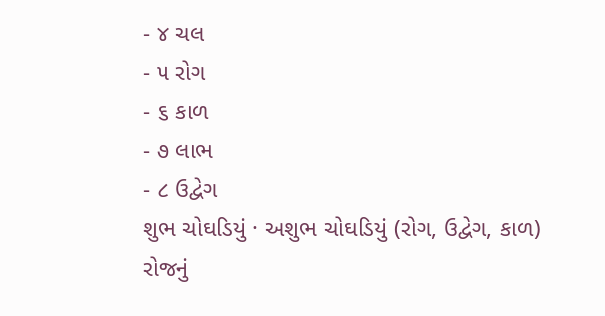- ૪ ચલ
- ૫ રોગ
- ૬ કાળ
- ૭ લાભ
- ૮ ઉદ્વેગ
શુભ ચોઘડિયું · અશુભ ચોઘડિયું (રોગ, ઉદ્વેગ, કાળ)
રોજનું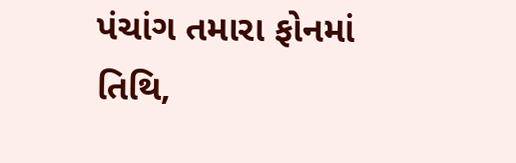પંચાંગ તમારા ફોનમાં
તિથિ,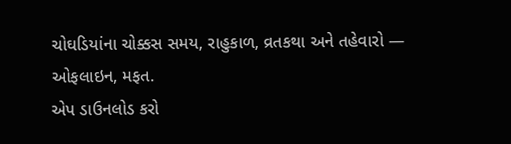ચોઘડિયાંના ચોક્કસ સમય, રાહુકાળ, વ્રતકથા અને તહેવારો — ઓફલાઇન, મફત.
એપ ડાઉનલોડ કરો